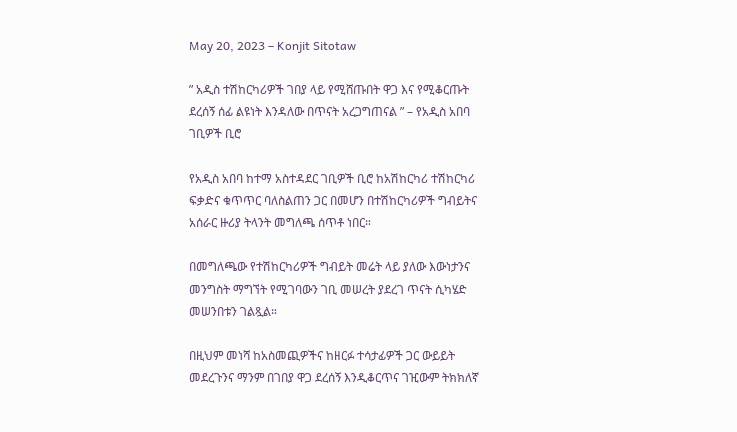May 20, 2023 – Konjit Sitotaw

” አዲስ ተሽከርካሪዎች ገበያ ላይ የሚሸጡበት ዋጋ እና የሚቆርጡት ደረሰኝ ሰፊ ልዩነት እንዳለው በጥናት አረጋግጠናል ” – የአዲስ አበባ ገቢዎች ቢሮ

የአዲስ አበባ ከተማ አስተዳደር ገቢዎች ቢሮ ከአሽከርካሪ ተሽከርካሪ ፍቃድና ቁጥጥር ባለስልጠን ጋር በመሆን በተሽከርካሪዎች ግብይትና አሰራር ዙሪያ ትላንት መግለጫ ሰጥቶ ነበር።

በመግለጫው የተሽከርካሪዎች ግብይት መሬት ላይ ያለው እውነታንና መንግስት ማግኘት የሚገባውን ገቢ መሠረት ያደረገ ጥናት ሲካሄድ መሠንበቱን ገልጿል።

በዚህም መነሻ ከአስመጪዎችና ከዘርፉ ተሳታፊዎች ጋር ውይይት መደረጉንና ማንም በገበያ ዋጋ ደረሰኝ እንዲቆርጥና ገዢውም ትክክለኛ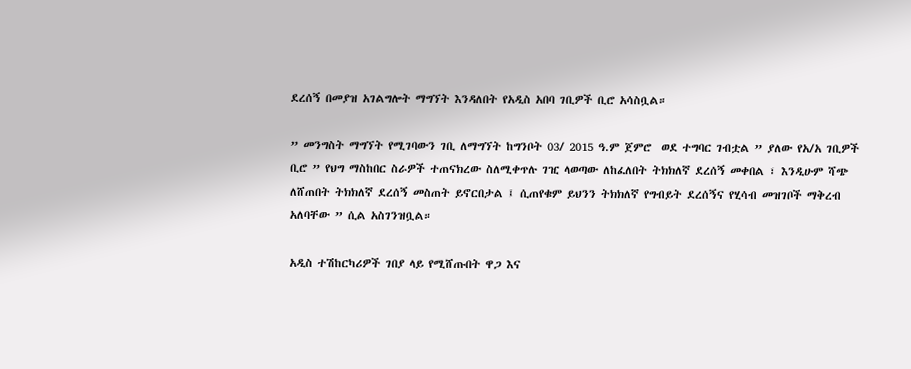ደረሰኝ በመያዝ አገልግሎት ማግኘት እንዳለበት የአዲስ አበባ ገቢዎች ቢሮ አሳስቧል።

” መንግስት ማግኘት የሚገባውን ገቢ ለማግኘት ከግንቦት 03/ 2015 ዓ.ም ጀምሮ  ወደ ተግባር ገብቷል ” ያለው የአ/አ ገቢዎች ቢሮ ” የህግ ማስከበር ስራዎች ተጠናክረው ስለሚቀጥሉ ገዢ ላወጣው ለከፈለበት ትክክለኛ ደረሰኝ መቀበል ፣ እንዲሁም ሻጭ ለሸጠበት ትክክለኛ ደረሰኝ መስጠት ይኖርበታል ፤ ሲጠየቁም ይህንን ትክክለኛ የግብይት ደረሰኝና የሂሳብ መዝገቦች ማቅረብ አለባቸው ” ሲል አስገንዝቧል።

አዲስ ተሽከርካሪዎች ገበያ ላይ የሚሸጡበት ዋጋ እና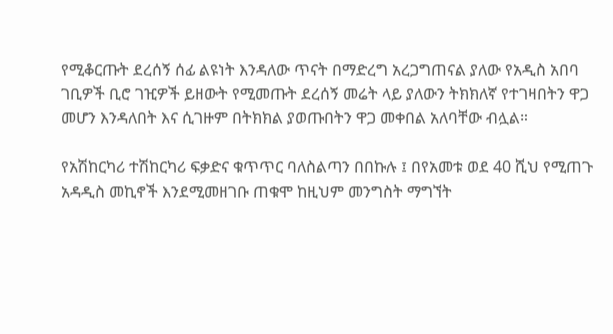የሚቆርጡት ደረሰኝ ሰፊ ልዩነት እንዳለው ጥናት በማድረግ አረጋግጠናል ያለው የአዲስ አበባ ገቢዎች ቢሮ ገዢዎች ይዘውት የሚመጡት ደረሰኝ መሬት ላይ ያለውን ትክክለኛ የተገዛበትን ዋጋ መሆን እንዳለበት እና ሲገዙም በትክክል ያወጡበትን ዋጋ መቀበል አለባቸው ብሏል።

የአሽከርካሪ ተሽከርካሪ ፍቃድና ቁጥጥር ባለስልጣን በበኩሉ ፤ በየአመቱ ወደ 40 ሺህ የሚጠጉ አዳዲስ መኪኖች እንደሚመዘገቡ ጠቁሞ ከዚህም መንግስት ማግኘት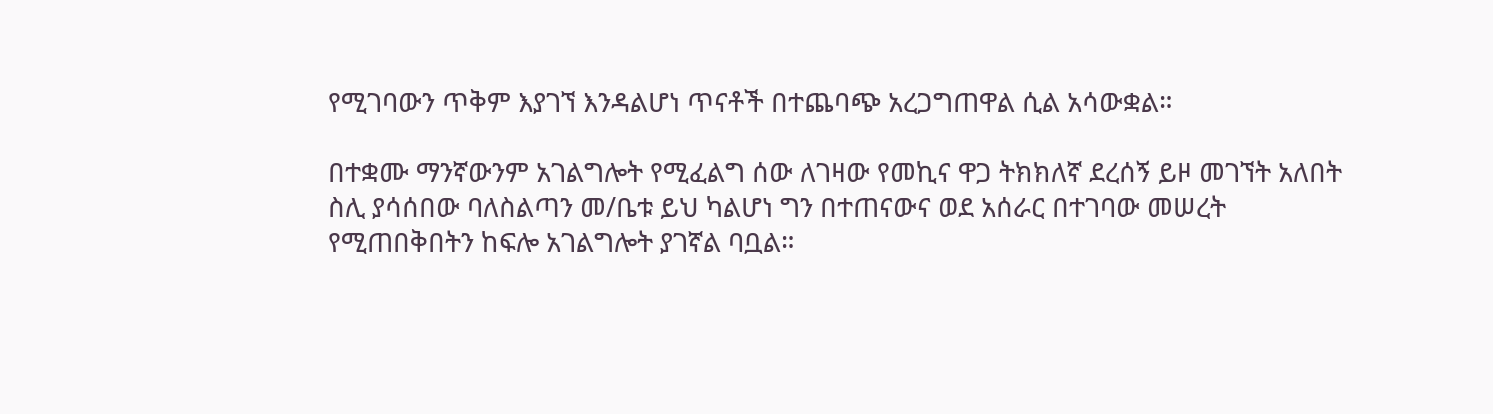የሚገባውን ጥቅም እያገኘ እንዳልሆነ ጥናቶች በተጨባጭ አረጋግጠዋል ሲል አሳውቋል።

በተቋሙ ማንኛውንም አገልግሎት የሚፈልግ ሰው ለገዛው የመኪና ዋጋ ትክክለኛ ደረሰኝ ይዞ መገኘት አለበት ስሊ ያሳሰበው ባለስልጣን መ/ቤቱ ይህ ካልሆነ ግን በተጠናውና ወደ አሰራር በተገባው መሠረት የሚጠበቅበትን ከፍሎ አገልግሎት ያገኛል ባቧል።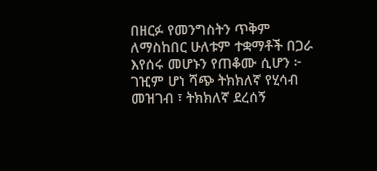በዘርፉ የመንግስትን ጥቅም ለማስከበር ሁለቱም ተቋማቶች በጋራ እየሰሩ መሆኑን የጠቆሙ ሲሆን ፦ ገዢም ሆነ ሻጭ ትክክለኛ የሂሳብ መዝገብ ፣ ትክክለኛ ደረሰኝ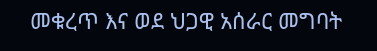መቁረጥ እና ወደ ህጋዊ አሰራር መግባት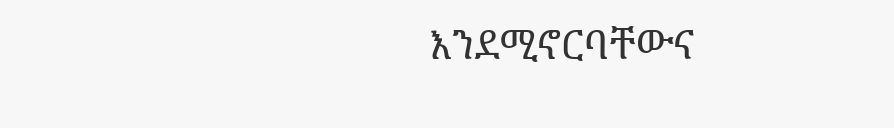እንደሚኖርባቸውና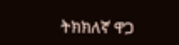ትክክለኛ ዋጋ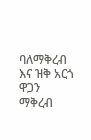ባለማቅረብ እና ዝቅ አርጎ ዋጋን ማቅረብ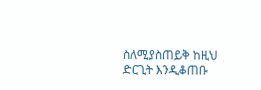ስለሚያስጠይቅ ከዚህ ድርጊት እንዲቆጠቡ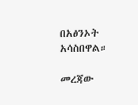በአፅንኦት አሳስበዋል።

መረጃው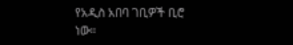የአዲስ አበባ ገቢዎች ቢሮ ነው።